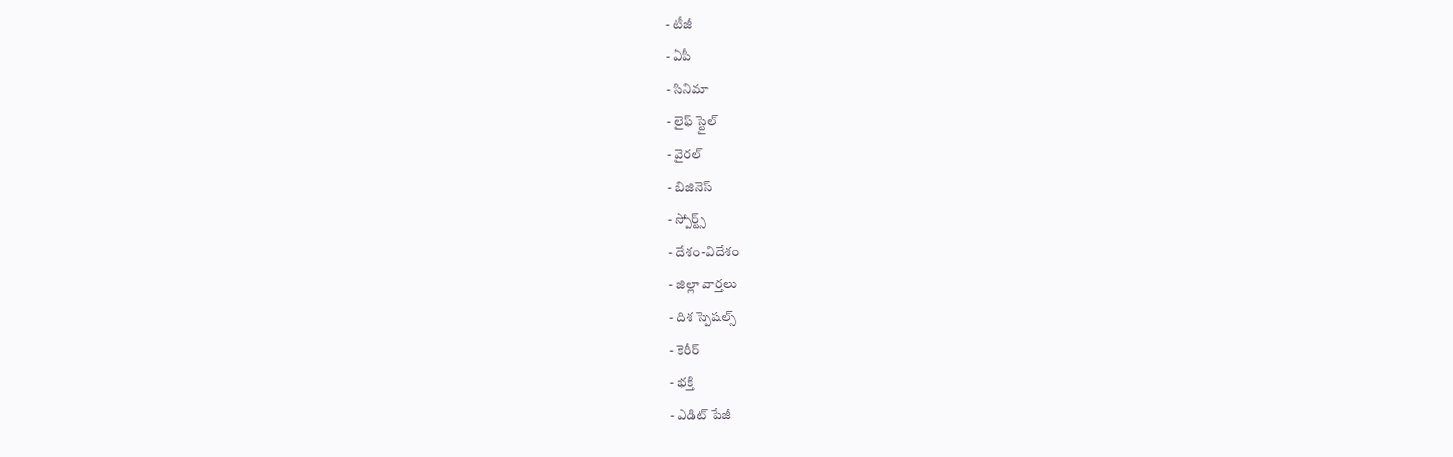- టీజీ
- ఏపీ
- సినిమా
- లైఫ్ స్టైల్
- వైరల్
- బిజినెస్
- స్పోర్ట్స్
- దేశం-విదేశం
- జిల్లా వార్తలు
- దిశ స్పెషల్స్
- కెరీర్
- భక్తి
- ఎడిట్ పేజీ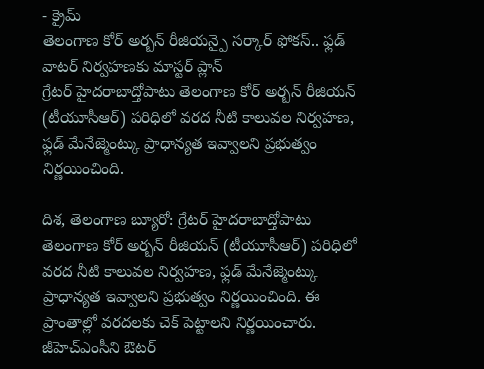- క్రైమ్
తెలంగాణ కోర్ అర్బన్ రీజియన్పై సర్కార్ ఫోకస్.. ఫ్లడ్ వాటర్ నిర్వహణకు మాస్టర్ ప్లాన్
గ్రేటర్ హైదరాబాద్తోపాటు తెలంగాణ కోర్ అర్బన్ రీజియన్ (టీయూసీఆర్) పరిధిలో వరద నీటి కాలువల నిర్వహణ, ఫ్లడ్ మేనేజ్మెంట్కు ప్రాధాన్యత ఇవ్వాలని ప్రభుత్వం నిర్ణయించింది.

దిశ, తెలంగాణ బ్యూరో: గ్రేటర్ హైదరాబాద్తోపాటు తెలంగాణ కోర్ అర్బన్ రీజియన్ (టీయూసీఆర్) పరిధిలో వరద నీటి కాలువల నిర్వహణ, ఫ్లడ్ మేనేజ్మెంట్కు ప్రాధాన్యత ఇవ్వాలని ప్రభుత్వం నిర్ణయించింది. ఈ ప్రాంతాల్లో వరదలకు చెక్ పెట్టాలని నిర్ణయించారు. జీహెచ్ఎంసీని ఔటర్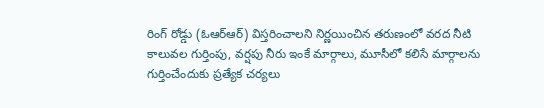రింగ్ రోడ్డు (ఓఆర్ఆర్) విస్తరించాలని నిర్ణయించిన తరుణంలో వరద నీటి కాలువల గుర్తింపు, వర్షపు నీరు ఇంకే మార్గాలు, మూసీలో కలిసే మార్గాలను గుర్తించేందుకు ప్రత్యేక చర్యలు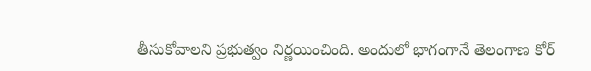తీసుకోవాలని ప్రభుత్వం నిర్ణయించింది. అందులో భాగంగానే తెలంగాణ కోర్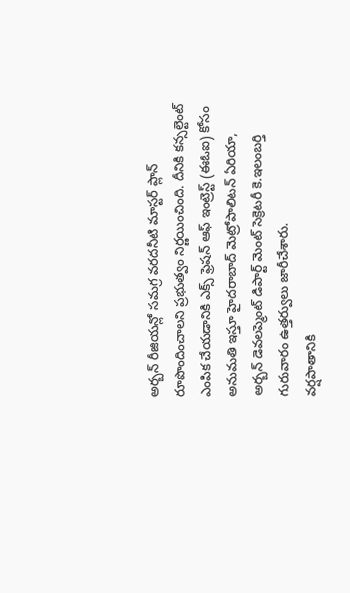అర్బన్ రీజియన్లో సమగ్ర వరదనీటి మాస్టర్ ప్లాన్ రూపొందించాలని ప్రభుత్వం నిర్ణయించింది. దీనికి కన్సల్టెంట్ ఎంపిక చేయడానికి ఎక్స్ ఫ్రెషన్ ఆఫ్ ఇంట్రెస్ట్ (ఈఓఐ) కోసం అనుమతి ఇస్తూ హైదరాబాద్ మెట్రోపాలిటన్ ఏరియా, అర్బన్ డెవలప్మెంట్ డిపార్ట్ మెంట్ సెక్రెటరీ కె.ఇలంబర్తి గురువారం ఉత్తర్వులు జారీచేశారు.
వర్షపాతానికి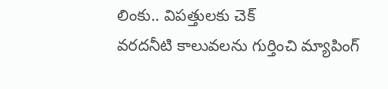లింకు.. విపత్తులకు చెక్
వరదనీటి కాలువలను గుర్తించి మ్యాపింగ్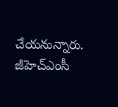చేయనున్నారు. జీహెచ్ఎంసీ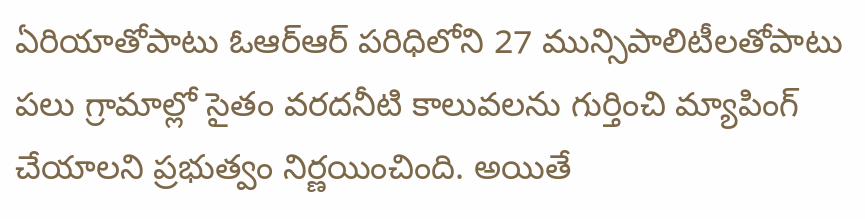ఏరియాతోపాటు ఓఆర్ఆర్ పరిధిలోని 27 మున్సిపాలిటీలతోపాటు పలు గ్రామాల్లో సైతం వరదనీటి కాలువలను గుర్తించి మ్యాపింగ్ చేయాలని ప్రభుత్వం నిర్ణయించింది. అయితే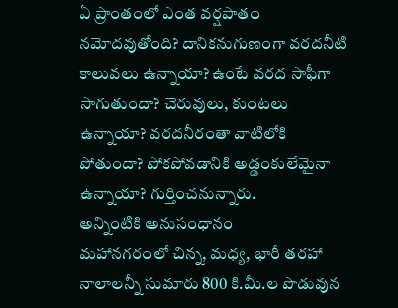ఏ ప్రాంతంలో ఎంత వర్షపాతం నమోదవుతోంది? దానికనుగుణంగా వరదనీటి కాలువలు ఉన్నాయా? ఉంటే వరద సాఫీగా సాగుతుందా? చెరువులు, కుంటలు ఉన్నాయా? వరదనీరంతా వాటిలోకి పోతుందా? పోకపోవడానికి అడ్డంకులేమైనా ఉన్నాయా? గుర్తించనున్నారు.
అన్నింటికి అనుసంధానం
మహానగరంలో చిన్న, మధ్య, భారీ తరహా నాలాలన్నీ సుమారు 800 కి.మీ.ల పొడువున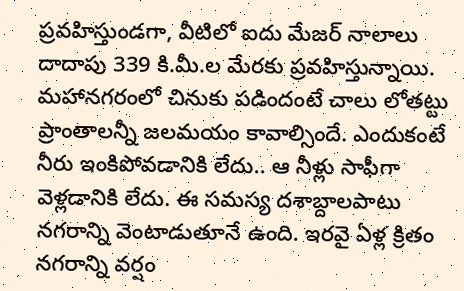ప్రవహిస్తుండగా, వీటిలో ఐదు మేజర్ నాలాలు దాదాపు 339 కి.మీ.ల మేరకు ప్రవహిస్తున్నాయి. మహానగరంలో చినుకు పడిందంటే చాలు లోతట్టు ప్రాంతాలన్నీ జలమయం కావాల్సిందే. ఎందుకంటే నీరు ఇంకిపోవడానికి లేదు.. ఆ నీళ్లు సాఫీగా వెళ్లడానికి లేదు. ఈ సమస్య దశాబ్దాలపాటు నగరాన్ని వెంటాడుతూనే ఉంది. ఇరవై ఏళ్ల క్రితం నగరాన్ని వర్షం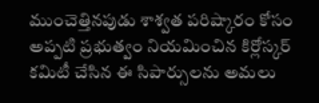ముంచెత్తినపుడు శాశ్వత పరిష్కారం కోసం అప్పటి ప్రభుత్వం నియమించిన కిర్లోస్కర్ కమిటీ చేసిన ఈ సిపార్సులను అమలు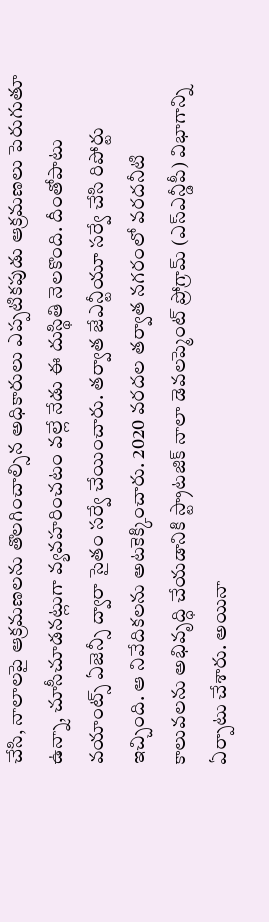చేసి, నాలాలపై ఆక్రమణలను తొలగించాల్సిన అధికారులు ఎప్పటికపుడు ఆక్రమణలు పెరుగుతూ ఉన్నా, చూసీచూడనట్లుగా వ్యవహరించటం వల్లే నేడు ఈ దుస్థితి నెలకొంది. దీంతోపాటు వయాంట్స్ ఏజెన్సీ ద్వారా సైతం సర్వే చేయించారు. తర్వాత జేఎన్టీయూ సర్వే చేసి రిపోర్టు ఇచ్చింది. ఆ నివేదికలను అటకెక్కించారు. 2020 వరదల తర్వాత నగరంలో వరదనీటి కాలువలను అభివృద్ధి చేయడానికి స్ట్రాటజిక్ నాలా డెవలప్మెంట్ ప్రోగ్రామ్ (ఎస్ఎన్డీపీ) విభాగాన్ని ఏర్పాటు చేశారు. అయినా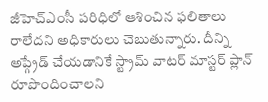జీహెచ్ఎంసీ పరిధిలో ఆశించిన ఫలితాలు రాలేదని అధికారులు చెబుతున్నారు. దీన్ని అప్గ్రేడ్ చేయడానికే స్ట్రామ్ వాటర్ మాస్టర్ ప్లాన్ రూపొందించాలని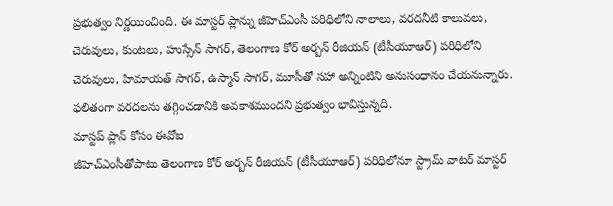ప్రభుత్వం నిర్ణయించింది. ఈ మాస్టర్ ప్లాన్ను జీహెచ్ఎంసీ పరిధిలోని నాలాలు, వరదనీటి కాలువలు, చెరువులు, కుంటలు, హుస్సేన్ సాగర్, తెలంగాణ కోర్ అర్బన్ రీజియన్ (టీసీయూఆర్) పరిధిలోని చెరువులు, హిమాయత్ సాగర్, ఉస్మాన్ సాగర్, మూసీతో సహా అన్నింటిని అనుసంధానం చేయనున్నారు. ఫలితంగా వరదలను తగ్గించడానికి అవకాశముందని ప్రభుత్వం భావిస్తున్నది.
మాస్టప్ ప్లాన్ కోసం ఈవోఐ
జీహెచ్ఎంసీతోపాటు తెలంగాణ కోర్ అర్బన్ రీజియన్ (టీసీయూఆర్) పరిధిలోనూ స్ట్రామ్ వాటర్ మాస్టర్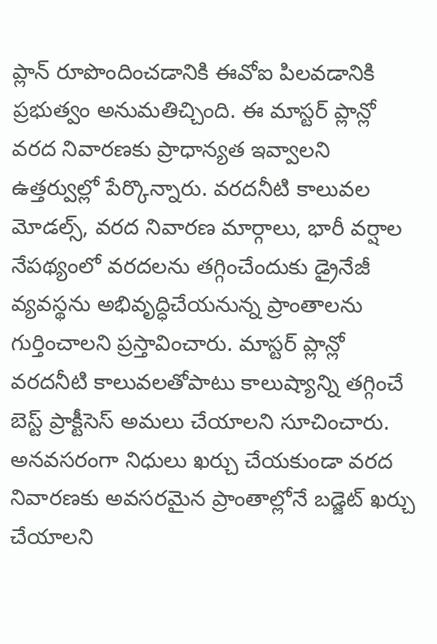ప్లాన్ రూపొందించడానికి ఈవోఐ పిలవడానికి ప్రభుత్వం అనుమతిచ్చింది. ఈ మాస్టర్ ప్లాన్లో వరద నివారణకు ప్రాధాన్యత ఇవ్వాలని ఉత్తర్వుల్లో పేర్కొన్నారు. వరదనీటి కాలువల మోడల్స్, వరద నివారణ మార్గాలు, భారీ వర్షాల నేపథ్యంలో వరదలను తగ్గించేందుకు డ్రైనేజీ వ్యవస్థను అభివృద్ధిచేయనున్న ప్రాంతాలను గుర్తించాలని ప్రస్తావించారు. మాస్టర్ ప్లాన్లో వరదనీటి కాలువలతోపాటు కాలుష్యాన్ని తగ్గించే బెస్ట్ ప్రాక్టీసెస్ అమలు చేయాలని సూచించారు. అనవసరంగా నిధులు ఖర్చు చేయకుండా వరద నివారణకు అవసరమైన ప్రాంతాల్లోనే బడ్జెట్ ఖర్చు చేయాలని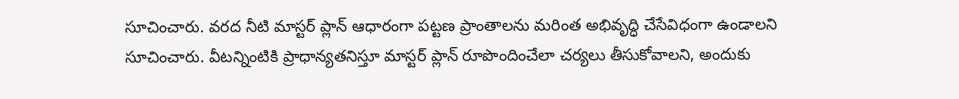సూచించారు. వరద నీటి మాస్టర్ ప్లాన్ ఆధారంగా పట్టణ ప్రాంతాలను మరింత అభివృద్ధి చేసేవిధంగా ఉండాలని సూచించారు. వీటన్నింటికి ప్రాధాన్యతనిస్తూ మాస్టర్ ప్లాన్ రూపొందించేలా చర్యలు తీసుకోవాలని, అందుకు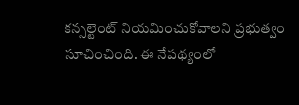కన్సల్టెంట్ నియమించుకోవాలని ప్రభుత్వం సూచించింది. ఈ నేపథ్యంలో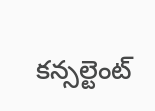కన్సల్టెంట్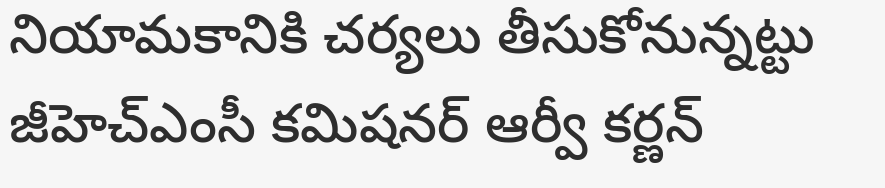నియామకానికి చర్యలు తీసుకోనున్నట్టు జీహెచ్ఎంసీ కమిషనర్ ఆర్వీ కర్ణన్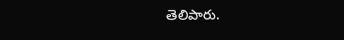తెలిపారు.